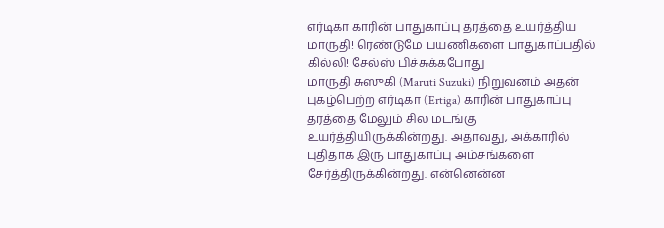எர்டிகா காரின் பாதுகாப்பு தரத்தை உயர்த்திய மாருதி! ரெண்டுமே பயணிகளை பாதுகாப்பதில் கில்லி! சேல்ஸ் பிச்சுக்கபோது
மாருதி சுஸுகி (Maruti Suzuki) நிறுவனம் அதன் புகழ்பெற்ற எர்டிகா (Ertiga) காரின் பாதுகாப்பு தரத்தை மேலும் சில மடங்கு உயர்த்தியிருக்கின்றது. அதாவது, அக்காரில் புதிதாக இரு பாதுகாப்பு அம்சங்களை சேர்த்திருக்கின்றது. என்னென்ன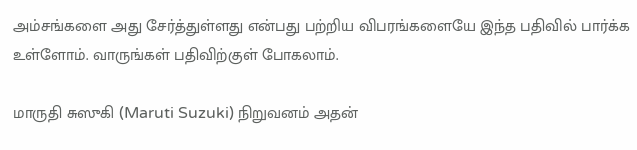அம்சங்களை அது சேர்த்துள்ளது என்பது பற்றிய விபரங்களையே இந்த பதிவில் பார்க்க உள்ளோம். வாருங்கள் பதிவிற்குள் போகலாம்.

மாருதி சுஸுகி (Maruti Suzuki) நிறுவனம் அதன்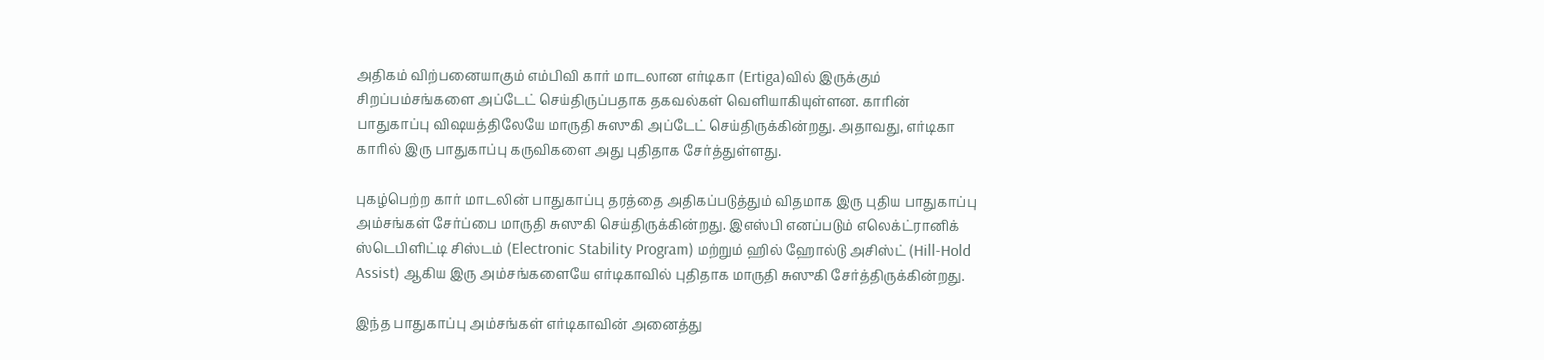அதிகம் விற்பனையாகும் எம்பிவி கார் மாடலான எர்டிகா (Ertiga)வில் இருக்கும் சிறப்பம்சங்களை அப்டேட் செய்திருப்பதாக தகவல்கள் வெளியாகியுள்ளன. காரின் பாதுகாப்பு விஷயத்திலேயே மாருதி சுஸுகி அப்டேட் செய்திருக்கின்றது. அதாவது, எர்டிகா காரில் இரு பாதுகாப்பு கருவிகளை அது புதிதாக சேர்த்துள்ளது.

புகழ்பெற்ற கார் மாடலின் பாதுகாப்பு தரத்தை அதிகப்படுத்தும் விதமாக இரு புதிய பாதுகாப்பு அம்சங்கள் சேர்ப்பை மாருதி சுஸுகி செய்திருக்கின்றது. இஎஸ்பி எனப்படும் எலெக்ட்ரானிக் ஸ்டெபிளிட்டி சிஸ்டம் (Electronic Stability Program) மற்றும் ஹில் ஹோல்டு அசிஸ்ட் (Hill-Hold Assist) ஆகிய இரு அம்சங்களையே எர்டிகாவில் புதிதாக மாருதி சுஸுகி சேர்த்திருக்கின்றது.

இந்த பாதுகாப்பு அம்சங்கள் எர்டிகாவின் அனைத்து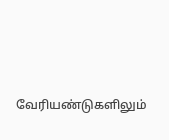வேரியண்டுகளிலும்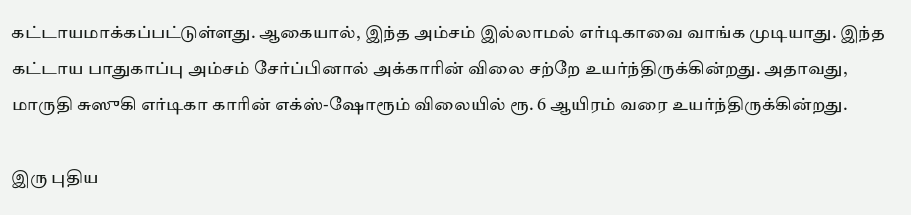கட்டாயமாக்கப்பட்டுள்ளது. ஆகையால், இந்த அம்சம் இல்லாமல் எர்டிகாவை வாங்க முடியாது. இந்த கட்டாய பாதுகாப்பு அம்சம் சேர்ப்பினால் அக்காரின் விலை சற்றே உயர்ந்திருக்கின்றது. அதாவது, மாருதி சுஸுகி எர்டிகா காரின் எக்ஸ்-ஷோரூம் விலையில் ரூ. 6 ஆயிரம் வரை உயர்ந்திருக்கின்றது.

இரு புதிய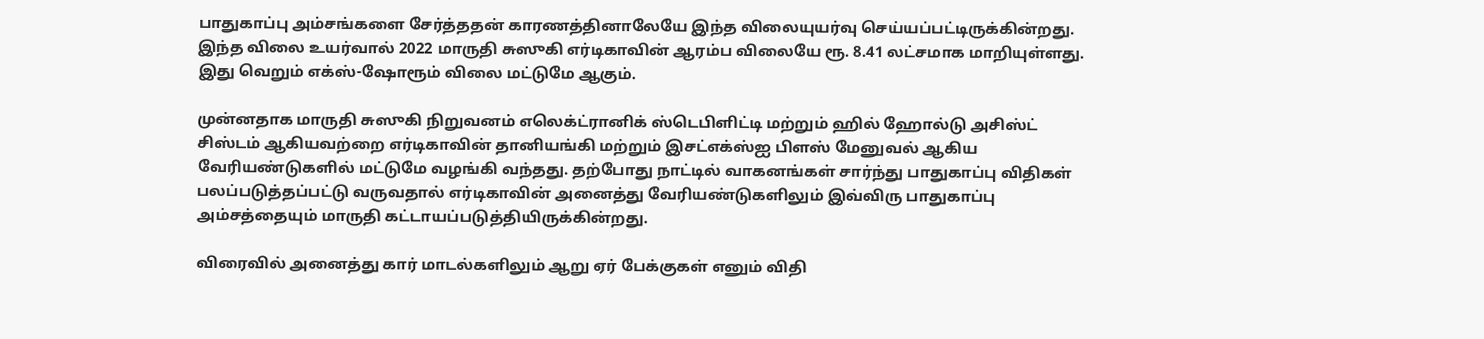பாதுகாப்பு அம்சங்களை சேர்த்ததன் காரணத்தினாலேயே இந்த விலையுயர்வு செய்யப்பட்டிருக்கின்றது. இந்த விலை உயர்வால் 2022 மாருதி சுஸுகி எர்டிகாவின் ஆரம்ப விலையே ரூ. 8.41 லட்சமாக மாறியுள்ளது. இது வெறும் எக்ஸ்-ஷோரூம் விலை மட்டுமே ஆகும்.

முன்னதாக மாருதி சுஸுகி நிறுவனம் எலெக்ட்ரானிக் ஸ்டெபிளிட்டி மற்றும் ஹில் ஹோல்டு அசிஸ்ட் சிஸ்டம் ஆகியவற்றை எர்டிகாவின் தானியங்கி மற்றும் இசட்எக்ஸ்ஐ பிளஸ் மேனுவல் ஆகிய வேரியண்டுகளில் மட்டுமே வழங்கி வந்தது. தற்போது நாட்டில் வாகனங்கள் சார்ந்து பாதுகாப்பு விதிகள் பலப்படுத்தப்பட்டு வருவதால் எர்டிகாவின் அனைத்து வேரியண்டுகளிலும் இவ்விரு பாதுகாப்பு அம்சத்தையும் மாருதி கட்டாயப்படுத்தியிருக்கின்றது.

விரைவில் அனைத்து கார் மாடல்களிலும் ஆறு ஏர் பேக்குகள் எனும் விதி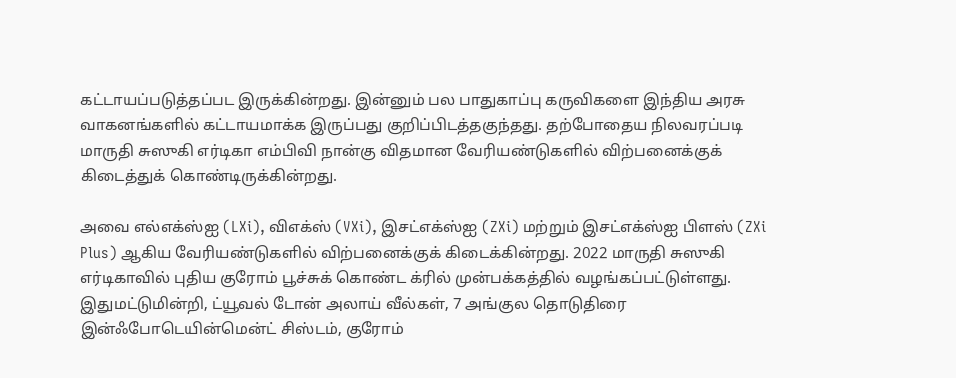கட்டாயப்படுத்தப்பட இருக்கின்றது. இன்னும் பல பாதுகாப்பு கருவிகளை இந்திய அரசு வாகனங்களில் கட்டாயமாக்க இருப்பது குறிப்பிடத்தகுந்தது. தற்போதைய நிலவரப்படி மாருதி சுஸுகி எர்டிகா எம்பிவி நான்கு விதமான வேரியண்டுகளில் விற்பனைக்குக் கிடைத்துக் கொண்டிருக்கின்றது.

அவை எல்எக்ஸ்ஐ (LXi), விஎக்ஸ் (VXi), இசட்எக்ஸ்ஐ (ZXi) மற்றும் இசட்எக்ஸ்ஐ பிளஸ் (ZXi Plus) ஆகிய வேரியண்டுகளில் விற்பனைக்குக் கிடைக்கின்றது. 2022 மாருதி சுஸுகி எர்டிகாவில் புதிய குரோம் பூச்சுக் கொண்ட க்ரில் முன்பக்கத்தில் வழங்கப்பட்டுள்ளது. இதுமட்டுமின்றி, ட்யூவல் டோன் அலாய் வீல்கள், 7 அங்குல தொடுதிரை இன்ஃபோடெயின்மென்ட் சிஸ்டம், குரோம்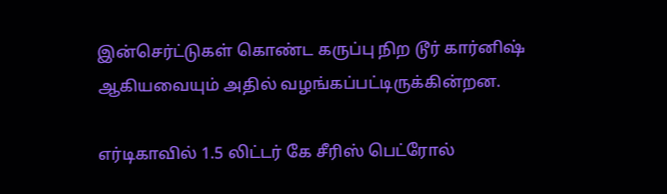இன்செர்ட்டுகள் கொண்ட கருப்பு நிற டூர் கார்னிஷ் ஆகியவையும் அதில் வழங்கப்பட்டிருக்கின்றன.

எர்டிகாவில் 1.5 லிட்டர் கே சீரிஸ் பெட்ரோல்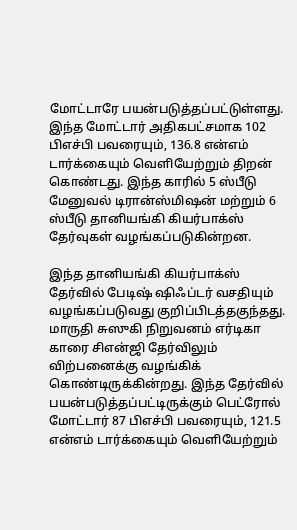மோட்டாரே பயன்படுத்தப்பட்டுள்ளது. இந்த மோட்டார் அதிகபட்சமாக 102 பிஎச்பி பவரையும், 136.8 என்எம் டார்க்கையும் வெளியேற்றும் திறன் கொண்டது. இந்த காரில் 5 ஸ்பீடு மேனுவல் டிரான்ஸ்மிஷன் மற்றும் 6 ஸ்பீடு தானியங்கி கியர்பாக்ஸ் தேர்வுகள் வழங்கப்படுகின்றன.

இந்த தானியங்கி கியர்பாக்ஸ் தேர்வில் பேடிஷ் ஷிஃப்டர் வசதியும் வழங்கப்படுவது குறிப்பிடத்தகுந்தது. மாருதி சுஸுகி நிறுவனம் எர்டிகா காரை சிஎன்ஜி தேர்விலும் விற்பனைக்கு வழங்கிக் கொண்டிருக்கின்றது. இந்த தேர்வில் பயன்படுத்தப்பட்டிருக்கும் பெட்ரோல் மோட்டார் 87 பிஎச்பி பவரையும், 121.5 என்எம் டார்க்கையும் வெளியேற்றும்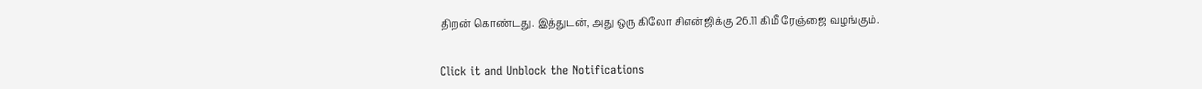திறன் கொண்டது. இத்துடன், அது ஒரு கிலோ சிஎன்ஜிக்கு 26.11 கிமீ ரேஞ்ஜை வழங்கும்.


Click it and Unblock the Notifications